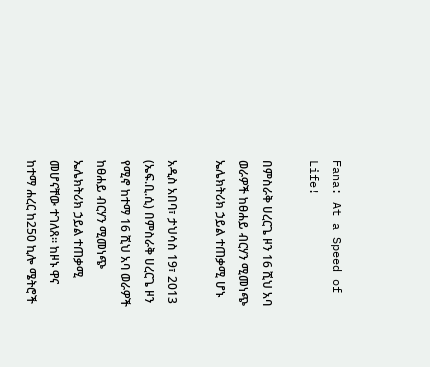Fana: At a Speed of Life!

በምስራቅ ሀረርጌ ዞን 16 ሺህ አባ ወራዎች ከፀሐይ ብርሃን ሚመነጭ ኤሌክትሪክ ኃይል ተጠቃሚ ሆኑ

አዲስ አበባ፣ ታህሳስ 19፣ 2013 (ኤፍ.ቢ.ሲ) በምስራቅ ሀረርጌ ዞን የሚኖ ከተማ 16 ሺህ አባ ወራዎች ከፀሐይ ብርሃን ሚመነጭ ኤሌክትሪክ ኃይል ተጠቃሚ መሆናቸው ተገለጸ። ከዞኑ ዋና ከተማ ሐረር ከ250 ኪሎ ሜትሮች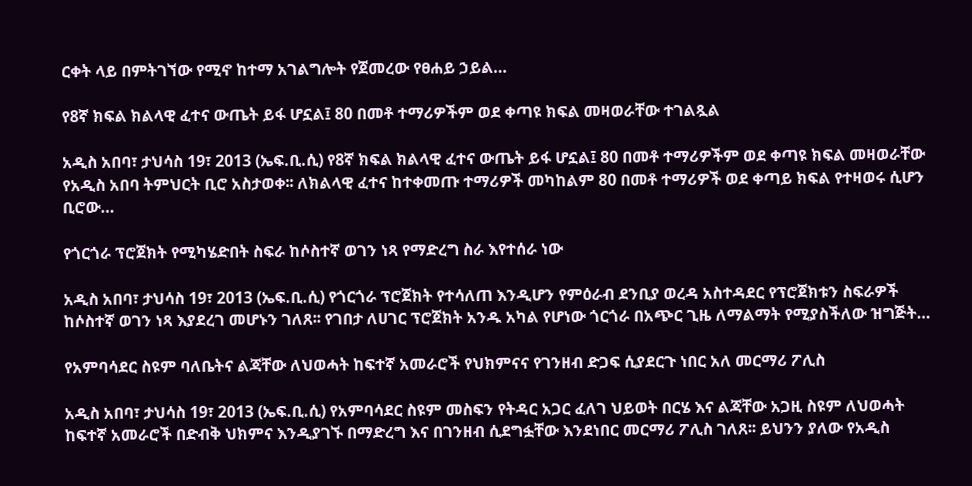ርቀት ላይ በምትገኘው የሚኖ ከተማ አገልግሎት የጀመረው የፀሐይ ኃይል…

የ8ኛ ክፍል ክልላዊ ፈተና ውጤት ይፋ ሆኗል፤ 80 በመቶ ተማሪዎችም ወደ ቀጣዩ ክፍል መዛወራቸው ተገልጿል

አዲስ አበባ፣ ታህሳስ 19፣ 2013 (ኤፍ.ቢ.ሲ) የ8ኛ ክፍል ክልላዊ ፈተና ውጤት ይፋ ሆኗል፤ 80 በመቶ ተማሪዎችም ወደ ቀጣዩ ክፍል መዛወራቸው የአዲስ አበባ ትምህርት ቢሮ አስታወቀ፡፡ ለክልላዊ ፈተና ከተቀመጡ ተማሪዎች መካከልም 80 በመቶ ተማሪዎች ወደ ቀጣይ ክፍል የተዛወሩ ሲሆን ቢሮው…

የጎርጎራ ፕሮጀክት የሚካሄድበት ስፍራ ከሶስተኛ ወገን ነጻ የማድረግ ስራ እየተሰራ ነው

አዲስ አበባ፣ ታህሳስ 19፣ 2013 (ኤፍ.ቢ.ሲ) የጎርጎራ ፕሮጀክት የተሳለጠ እንዲሆን የምዕራብ ደንቢያ ወረዳ አስተዳደር የፕሮጀክቱን ስፍራዎች ከሶስተኛ ወገን ነጻ እያደረገ መሆኑን ገለጸ፡፡ የገበታ ለሀገር ፕሮጀክት አንዱ አካል የሆነው ጎርጎራ በአጭር ጊዜ ለማልማት የሚያስችለው ዝግጅት…

የአምባሳደር ስዩም ባለቤትና ልጃቸው ለህወሓት ከፍተኛ አመራሮች የህክምናና የገንዘብ ድጋፍ ሲያደርጉ ነበር አለ መርማሪ ፖሊስ

አዲስ አበባ፣ ታህሳስ 19፣ 2013 (ኤፍ.ቢ.ሲ) የአምባሳደር ስዩም መስፍን የትዳር አጋር ፈለገ ህይወት በርሄ እና ልጃቸው አጋዚ ስዩም ለህወሓት ከፍተኛ አመራሮች በድብቅ ህክምና እንዲያገኙ በማድረግ እና በገንዘብ ሲደግፏቸው እንደነበር መርማሪ ፖሊስ ገለጸ፡፡ ይህንን ያለው የአዲስ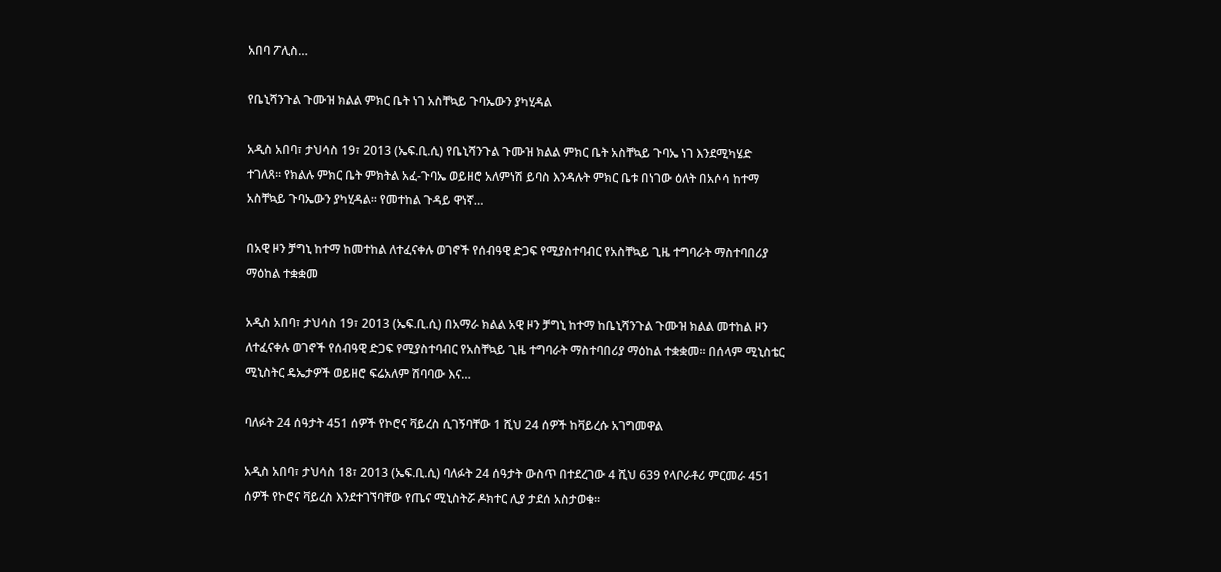አበባ ፖሊስ…

የቤኒሻንጉል ጉሙዝ ክልል ምክር ቤት ነገ አስቸኳይ ጉባኤውን ያካሂዳል

አዲስ አበባ፣ ታህሳስ 19፣ 2013 (ኤፍ.ቢ.ሲ) የቤኒሻንጉል ጉሙዝ ክልል ምክር ቤት አስቸኳይ ጉባኤ ነገ እንደሚካሄድ ተገለጸ። የክልሉ ምክር ቤት ምክትል አፈ-ጉባኤ ወይዘሮ አለምነሽ ይባስ እንዳሉት ምክር ቤቱ በነገው ዕለት በአሶሳ ከተማ አስቸኳይ ጉባኤውን ያካሂዳል። የመተከል ጉዳይ ዋነኛ…

በአዊ ዞን ቻግኒ ከተማ ከመተከል ለተፈናቀሉ ወገኖች የሰብዓዊ ድጋፍ የሚያስተባብር የአስቸኳይ ጊዜ ተግባራት ማስተባበሪያ ማዕከል ተቋቋመ

አዲስ አበባ፣ ታህሳስ 19፣ 2013 (ኤፍ.ቢ.ሲ) በአማራ ክልል አዊ ዞን ቻግኒ ከተማ ከቤኒሻንጉል ጉሙዝ ክልል መተከል ዞን ለተፈናቀሉ ወገኖች የሰብዓዊ ድጋፍ የሚያስተባብር የአስቸኳይ ጊዜ ተግባራት ማስተባበሪያ ማዕከል ተቋቋመ። በሰላም ሚኒስቴር ሚኒስትር ዴኤታዎች ወይዘሮ ፍሬአለም ሽባባው እና…

ባለፉት 24 ሰዓታት 451 ሰዎች የኮሮና ቫይረስ ሲገኝባቸው 1 ሺህ 24 ሰዎች ከቫይረሱ አገግመዋል

አዲስ አበባ፣ ታህሳስ 18፣ 2013 (ኤፍ.ቢ.ሲ) ባለፉት 24 ሰዓታት ውስጥ በተደረገው 4 ሺህ 639 የላቦራቶሪ ምርመራ 451 ሰዎች የኮሮና ቫይረስ እንደተገኘባቸው የጤና ሚኒስትሯ ዶክተር ሊያ ታደሰ አስታወቁ።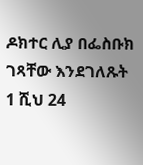ዶክተር ሊያ በፌስቡክ ገጻቸው እንደገለጹት 1 ሺህ 24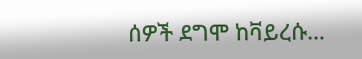ሰዎች ደግሞ ከቫይረሱ…